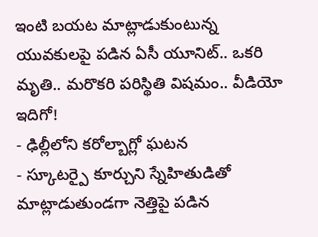ఇంటి బయట మాట్లాడుకుంటున్న యువకులపై పడిన ఏసీ యూనిట్.. ఒకరి మృతి.. మరొకరి పరిస్థితి విషమం.. వీడియో ఇదిగో!
- ఢిల్లీలోని కరోల్బాగ్లో ఘటన
- స్కూటర్పై కూర్చుని స్నేహితుడితో మాట్లాడుతుండగా నెత్తిపై పడిన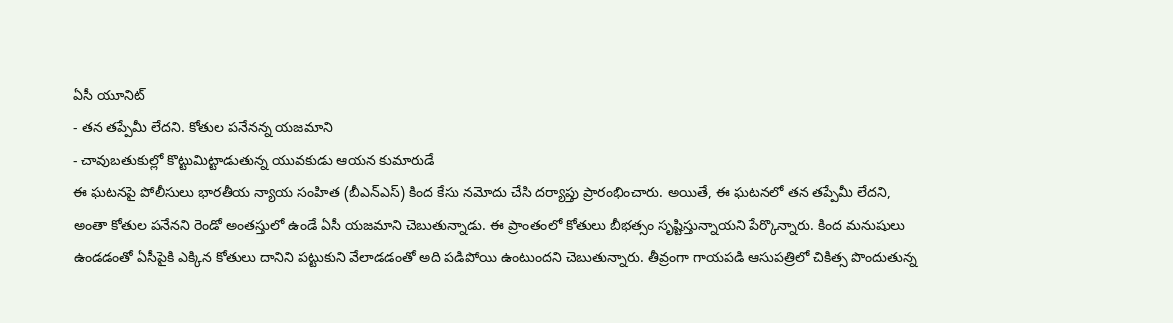ఏసీ యూనిట్
- తన తప్పేమీ లేదని. కోతుల పనేనన్న యజమాని
- చావుబతుకుల్లో కొట్టుమిట్టాడుతున్న యువకుడు ఆయన కుమారుడే
ఈ ఘటనపై పోలీసులు భారతీయ న్యాయ సంహిత (బీఎన్ఎస్) కింద కేసు నమోదు చేసి దర్యాప్తు ప్రారంభించారు. అయితే, ఈ ఘటనలో తన తప్పేమీ లేదని, అంతా కోతుల పనేనని రెండో అంతస్తులో ఉండే ఏసీ యజమాని చెబుతున్నాడు. ఈ ప్రాంతంలో కోతులు బీభత్సం సృష్టిస్తున్నాయని పేర్కొన్నారు. కింద మనుషులు ఉండడంతో ఏసీపైకి ఎక్కిన కోతులు దానిని పట్టుకుని వేలాడడంతో అది పడిపోయి ఉంటుందని చెబుతున్నారు. తీవ్రంగా గాయపడి ఆసుపత్రిలో చికిత్స పొందుతున్న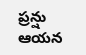ప్రన్షు ఆయన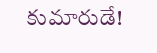కుమారుడే!